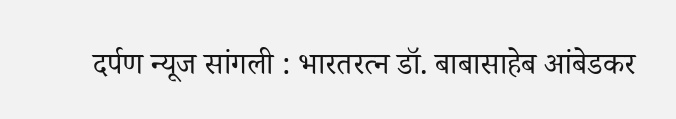दर्पण न्यूज सांगली : भारतरत्न डॉ. बाबासाहेब आंबेडकर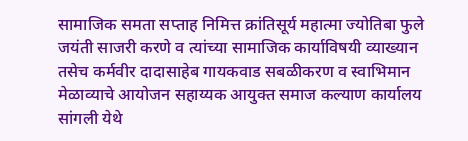सामाजिक समता सप्ताह निमित्त क्रांतिसूर्य महात्मा ज्योतिबा फुले जयंती साजरी करणे व त्यांच्या सामाजिक कार्याविषयी व्याख्यान तसेच कर्मवीर दादासाहेब गायकवाड सबळीकरण व स्वाभिमान मेळाव्याचे आयोजन सहाय्यक आयुक्त समाज कल्याण कार्यालय सांगली येथे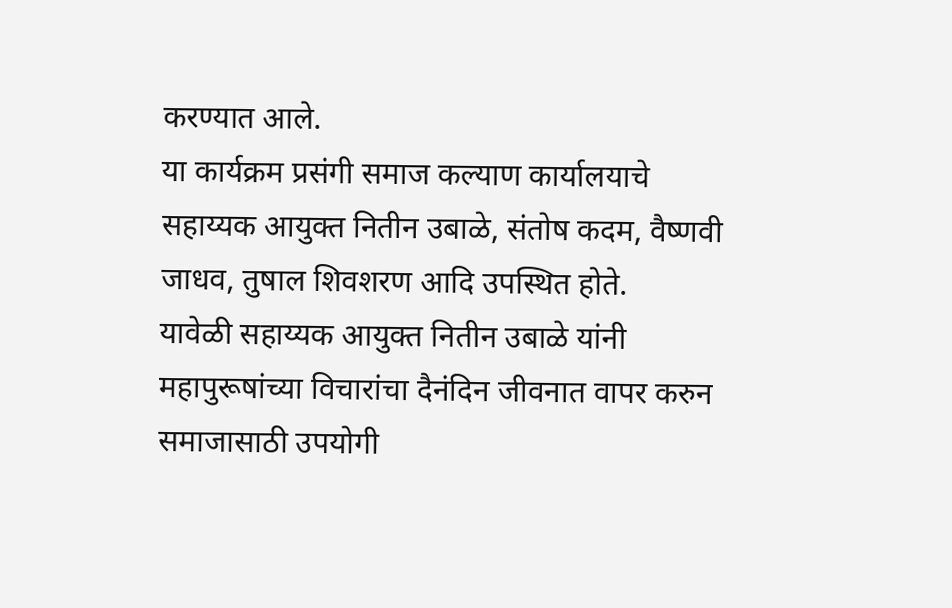करण्यात आले.
या कार्यक्रम प्रसंगी समाज कल्याण कार्यालयाचे सहाय्यक आयुक्त नितीन उबाळे, संतोष कदम, वैष्णवी जाधव, तुषाल शिवशरण आदि उपस्थित होते.
यावेळी सहाय्यक आयुक्त नितीन उबाळे यांनी महापुरूषांच्या विचारांचा दैनंदिन जीवनात वापर करुन समाजासाठी उपयोगी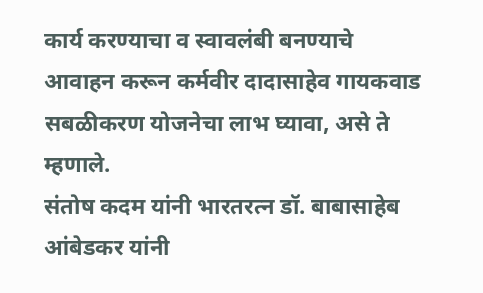कार्य करण्याचा व स्वावलंबी बनण्याचे आवाहन करून कर्मवीर दादासाहेव गायकवाड सबळीकरण योजनेचा लाभ घ्यावा, असे ते म्हणाले.
संतोष कदम यांनी भारतरत्न डॉ. बाबासाहेब आंबेडकर यांनी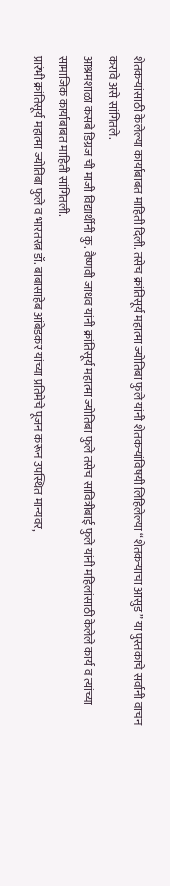शेतकऱ्यांसाठी केलेल्या कार्याबाबत माहिती दिली. तसेच क्रांतिसूर्य महात्मा ज्योतिबा फुले यांनी शेतकऱ्यांविषयी लिहिलेल्या “शेतकऱ्याचा आसुड” या पुस्तकाचे सर्वानी वाचन करावे असे सांगितले.
आश्रमशाळा कसबे डिग्रज ची माजी विद्यार्थीनी कु. वैष्णवी जाधव यांनी क्रांतिसूर्य महात्मा ज्योतिबा फुले तसेच सावित्रीबाई फुले यांनी महिलांसाठी केलेले कार्य व त्यांच्या सामाजिक कार्याबाबत माहिती सांगितली.
प्रारंभी क्रांतिसूर्य महात्मा ज्योतिबा फुले व भारतरत्न डॉ. बाबासाहेब आंबेडकर यांच्या प्रतिमेचे पूजन करून उपस्थित मान्यवर,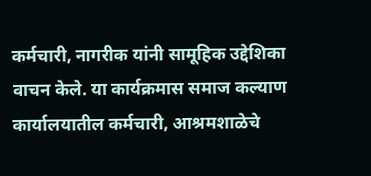कर्मचारी, नागरीक यांनी सामूहिक उद्देशिका वाचन केले. या कार्यक्रमास समाज कल्याण कार्यालयातील कर्मचारी, आश्रमशाळेचे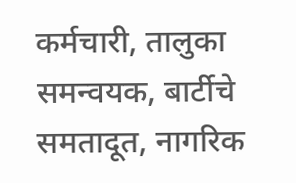कर्मचारी, तालुका समन्वयक, बार्टीचे समतादूत, नागरिक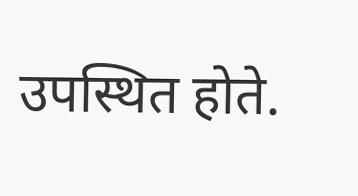उपस्थित होते.